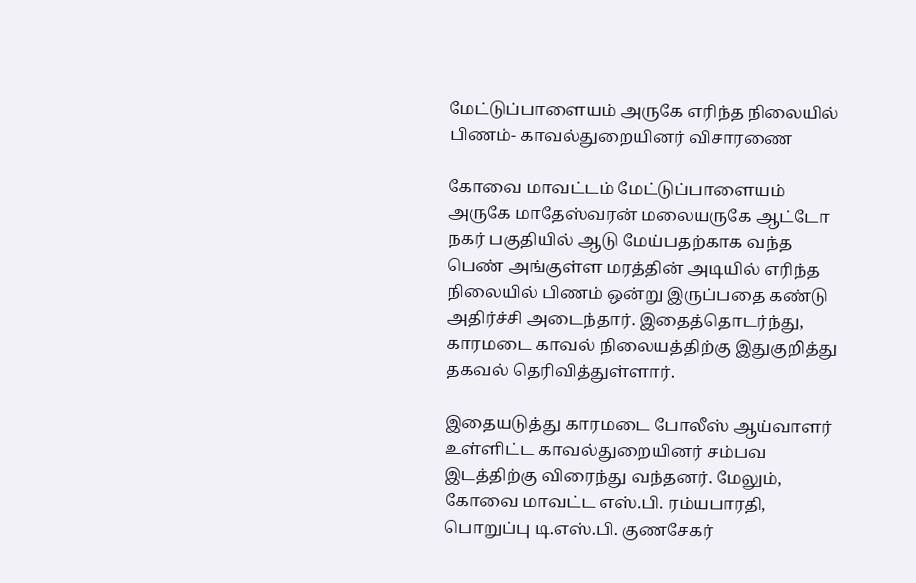மேட்டுப்பாளையம் அருகே எரிந்த நிலையில் பிணம்- காவல்துறையினர் விசாரணை

கோவை மாவட்டம் மேட்டுப்பாளையம் அருகே மாதேஸ்வரன் மலையருகே ஆட்டோ நகர் பகுதியில் ஆடு மேய்பதற்காக வந்த பெண் அங்குள்ள மரத்தின் அடியில் எரிந்த நிலையில் பிணம் ஒன்று இருப்பதை கண்டு அதிர்ச்சி அடைந்தார். இதைத்தொடர்ந்து, காரமடை காவல் நிலையத்திற்கு இதுகுறித்து தகவல் தெரிவித்துள்ளார்.

இதையடுத்து காரமடை போலீஸ் ஆய்வாளர் உள்ளிட்ட காவல்துறையினர் சம்பவ இடத்திற்கு விரைந்து வந்தனர். மேலும், கோவை மாவட்ட எஸ்.பி. ரம்யபாரதி, பொறுப்பு டி.எஸ்.பி. குணசேகர்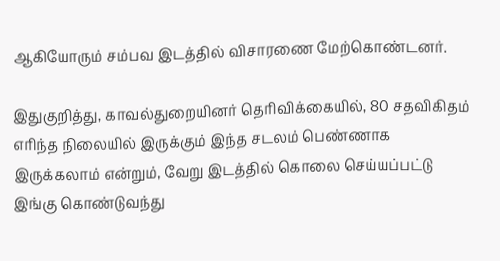ஆகியோரும் சம்பவ இடத்தில் விசாரணை மேற்கொண்டனர்.

இதுகுறித்து, காவல்துறையினர் தெரிவிக்கையில், 80 சதவிகிதம் எரிந்த நிலையில் இருக்கும் இந்த சடலம் பெண்ணாக இருக்கலாம் என்றும், வேறு இடத்தில் கொலை செய்யப்பட்டு இங்கு கொண்டுவந்து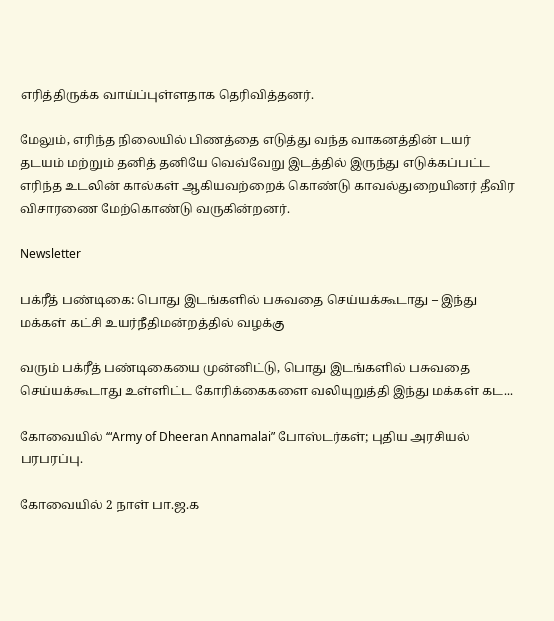எரித்திருக்க வாய்ப்புள்ளதாக தெரிவித்தனர்.

மேலும், எரிந்த நிலையில் பிணத்தை எடுத்து வந்த வாகனத்தின் டயர் தடயம் மற்றும் தனித் தனியே வெவ்வேறு இடத்தில் இருந்து எடுக்கப்பட்ட எரிந்த உடலின் கால்கள் ஆகியவற்றைக் கொண்டு காவல்துறையினர் தீவிர விசாரணை மேற்கொண்டு வருகின்றனர்.

Newsletter

பக்ரீத் பண்டிகை: பொது இடங்களில் பசுவதை செய்யக்கூடாது – இந்து மக்கள் கட்சி உயர்நீதிமன்றத்தில் வழக்கு

வரும் பக்ரீத் பண்டிகையை முன்னிட்டு, பொது இடங்களில் பசுவதை செய்யக்கூடாது உள்ளிட்ட கோரிக்கைகளை வலியுறுத்தி இந்து மக்கள் கட...

கோவையில் ‘“Army of Dheeran Annamalai” போஸ்டர்கள்; புதிய அரசியல் பரபரப்பு.

கோவையில் 2 நாள் பா.ஜ.க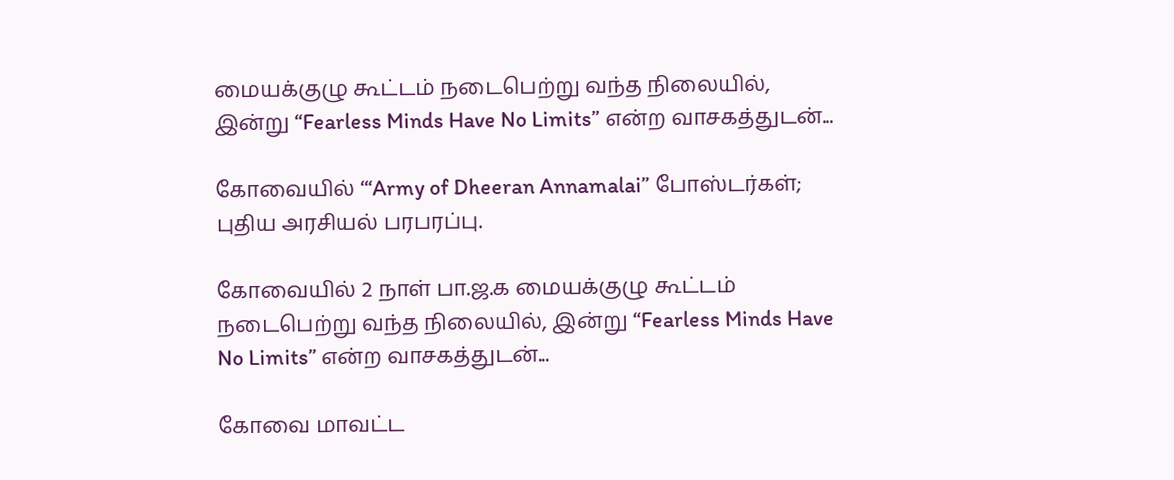மையக்குழு கூட்டம் நடைபெற்று வந்த நிலையில், இன்று “Fearless Minds Have No Limits” என்ற வாசகத்துடன்...

கோவையில் ‘“Army of Dheeran Annamalai” போஸ்டர்கள்; புதிய அரசியல் பரபரப்பு.

கோவையில் 2 நாள் பா.ஜ.க மையக்குழு கூட்டம் நடைபெற்று வந்த நிலையில், இன்று “Fearless Minds Have No Limits” என்ற வாசகத்துடன்...

கோவை மாவட்ட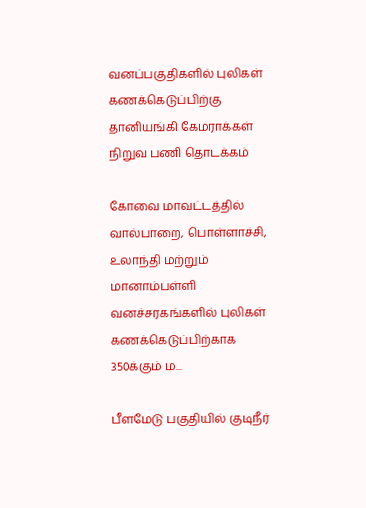வனப்பகுதிகளில் புலிகள் கணக்கெடுப்பிற்கு தானியங்கி கேமராக்கள் நிறுவ பணி தொடக்கம்

கோவை மாவட்டத்தில் வால்பாறை, பொள்ளாச்சி, உலாந்தி மற்றும் மானாம்பள்ளி வனச்சரகங்களில் புலிகள் கணக்கெடுப்பிற்காக 350க்கும் ம...

பீளமேடு பகுதியில் குடிநீர்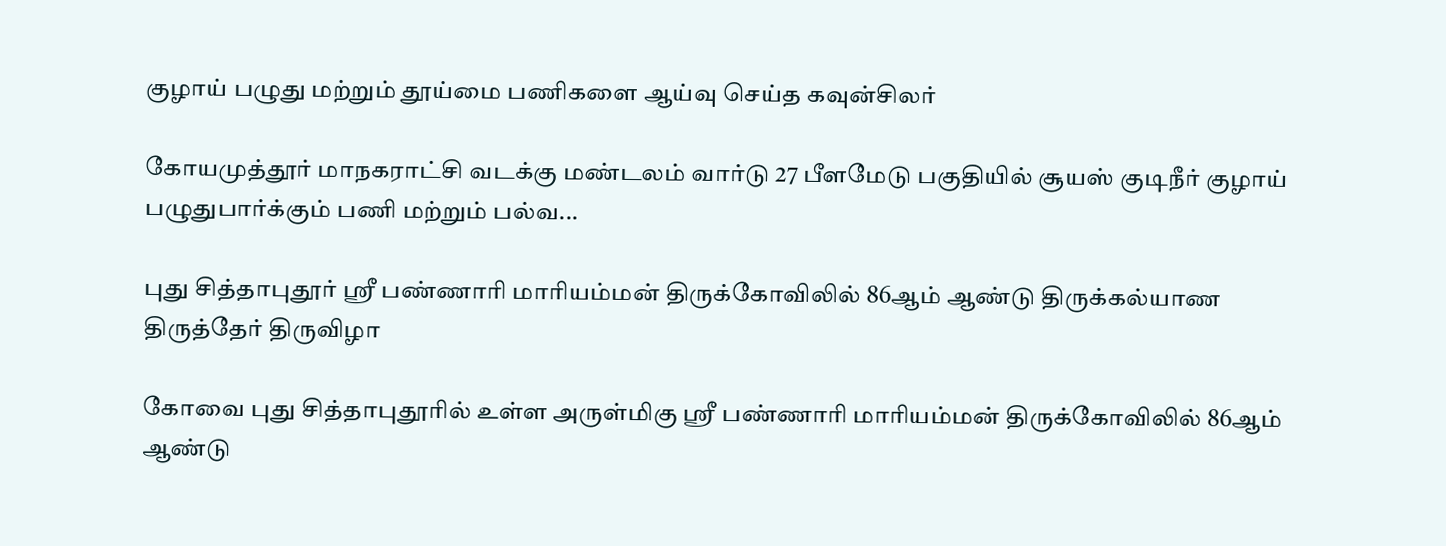குழாய் பழுது மற்றும் தூய்மை பணிகளை ஆய்வு செய்த கவுன்சிலர்

கோயமுத்தூர் மாநகராட்சி வடக்கு மண்டலம் வார்டு 27 பீளமேடு பகுதியில் சூயஸ் குடிநீர் குழாய் பழுதுபார்க்கும் பணி மற்றும் பல்வ...

புது சித்தாபுதூர் ஸ்ரீ பண்ணாரி மாரியம்மன் திருக்கோவிலில் 86ஆம் ஆண்டு திருக்கல்யாண திருத்தேர் திருவிழா

கோவை புது சித்தாபுதூரில் உள்ள அருள்மிகு ஸ்ரீ பண்ணாரி மாரியம்மன் திருக்கோவிலில் 86ஆம் ஆண்டு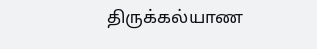திருக்கல்யாண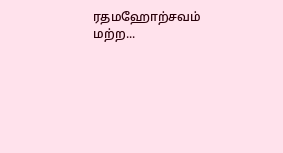ரதமஹோற்சவம் மற்ற...